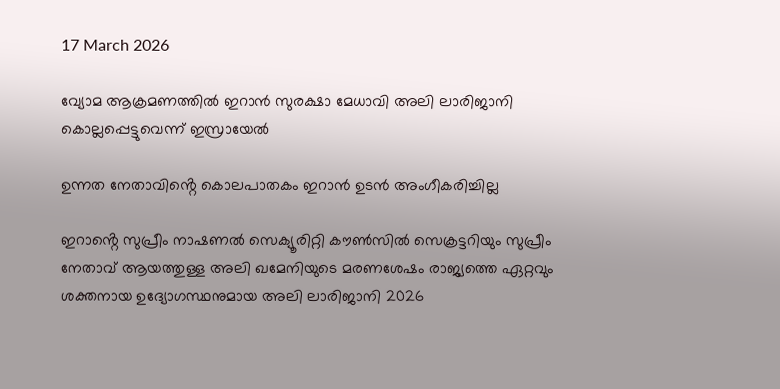17 March 2026

വ്യോമ ആക്രമണത്തിൽ ഇറാൻ സുരക്ഷാ മേധാവി അലി ലാരിജാനി കൊല്ലപ്പെട്ടുവെന്ന് ഇസ്രായേൽ

ഉന്നത നേതാവിൻ്റെ കൊലപാതകം ഇറാൻ ഉടൻ അംഗീകരിച്ചില്ല

ഇറാൻ്റെ സുപ്രീം നാഷണൽ സെക്യൂരിറ്റി കൗൺസിൽ സെക്രട്ടറിയും സുപ്രീം നേതാവ് ആയത്തുള്ള അലി ഖമേനിയുടെ മരണശേഷം രാജ്യത്തെ ഏറ്റവും ശക്തനായ ഉദ്യോഗസ്ഥനുമായ അലി ലാരിജാനി 2026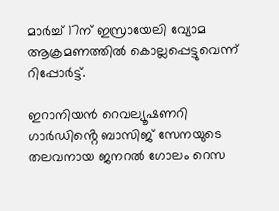മാർച്ച് 17ന് ഇസ്രായേലി വ്യോമ ആക്രമണത്തിൽ കൊല്ലപ്പെട്ടുവെന്ന് റിപ്പോർട്ട്.

ഇറാനിയൻ റെവല്യൂഷണറി ഗാർഡിൻ്റെ ബാസിജ് സേനയുടെ തലവനായ ജനറൽ ഗോലം റെസ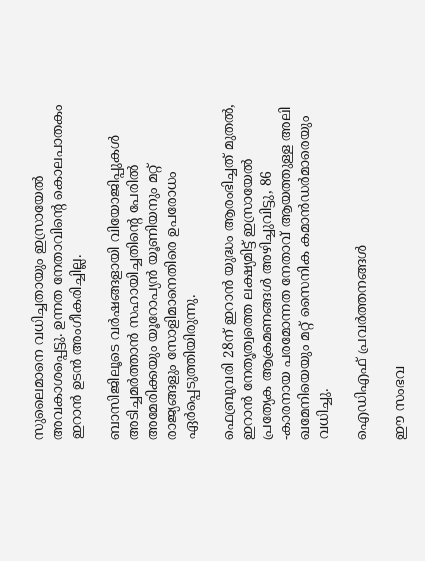സുലൈമാനെ വധിച്ചതായും ഇസ്രായേൽ അവകാശപ്പെട്ടു. ഉന്നത നേതാവിൻ്റെ കൊലപാതകം ഇറാൻ ഉടൻ അംഗീകരിച്ചില്ല.

ബാസിജിലൂടെ വർഷങ്ങളായി വിയോജിപ്പുകൾ അടിച്ചമർത്താൻ സഹായിച്ചതിൻ്റെ പേരിൽ അമേരിക്കയും യൂറോപ്യൻ യൂണിയനും മറ്റ് രാജ്യങ്ങളും സോളിമാനെതിരെ ഉപരോധം ഏർപ്പെടുത്തിയിരുന്നു.

ഫെബ്രുവരി 28ന് ഇറാൻ യുദ്ധം ആരംഭിച്ചത് മുതൽ, ഇറാൻ നേതൃത്വത്തെ ലക്ഷ്യമിട്ട് ഇസ്രായേൽ പ്രത്യേക ആക്രമണങ്ങൾ അഴിച്ചുവിട്ടു, 86 -കാരനായ പരമോന്നത നേതാവ് ആയത്തുള്ള അലി ഖമേനിയെയും മറ്റ് സൈനിക കമാൻഡർമാരെയും വധിച്ചു.

ഐഡിഎഫ് പ്രവർത്തനങ്ങൾ

ഈ സംഭവ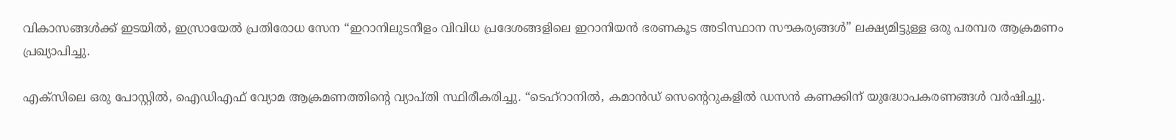വികാസങ്ങൾക്ക് ഇടയിൽ, ഇസ്രായേൽ പ്രതിരോധ സേന “ഇറാനിലുടനീളം വിവിധ പ്രദേശങ്ങളിലെ ഇറാനിയൻ ഭരണകൂട അടിസ്ഥാന സൗകര്യങ്ങൾ” ലക്ഷ്യമിട്ടുള്ള ഒരു പരമ്പര ആക്രമണം പ്രഖ്യാപിച്ചു.

എക്‌സിലെ ഒരു പോസ്റ്റിൽ, ഐഡിഎഫ് വ്യോമ ആക്രമണത്തിൻ്റെ വ്യാപ്‌തി സ്ഥിരീകരിച്ചു. “ടെഹ്‌റാനിൽ, കമാൻഡ് സെൻ്റെറുകളിൽ ഡസൻ കണക്കിന് യുദ്ധോപകരണങ്ങൾ വർഷിച്ചു.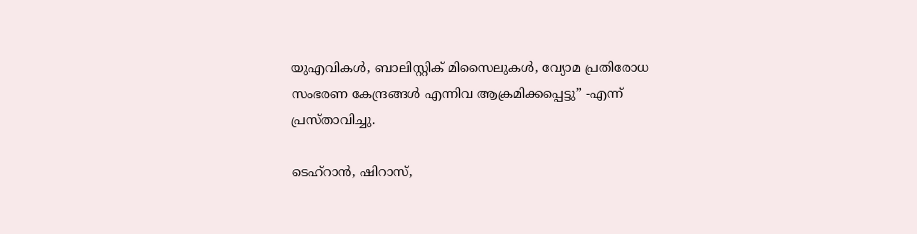യുഎവികൾ, ബാലിസ്റ്റിക് മിസൈലുകൾ, വ്യോമ പ്രതിരോധ സംഭരണ കേന്ദ്രങ്ങൾ എന്നിവ ആക്രമിക്കപ്പെട്ടു” -എന്ന് പ്രസ്താവിച്ചു.

ടെഹ്‌റാൻ, ഷിറാസ്,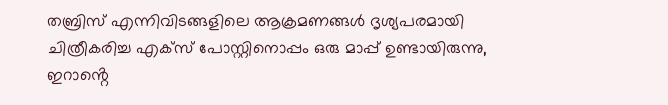തബ്രിസ് എന്നിവിടങ്ങളിലെ ആക്രമണങ്ങൾ ദൃശ്യപരമായി ചിത്രീകരിച്ച എക്‌സ് പോസ്റ്റിനൊപ്പം ഒരു മാപ്പ് ഉണ്ടായിരുന്നു, ഇറാൻ്റെ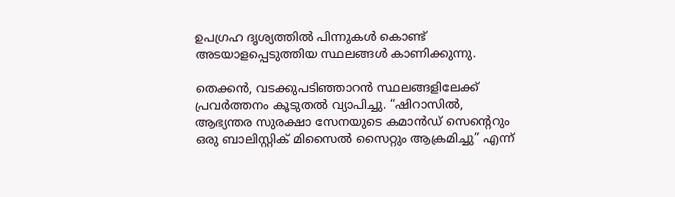ഉപഗ്രഹ ദൃശ്യത്തിൽ പിന്നുകൾ കൊണ്ട് അടയാളപ്പെടുത്തിയ സ്ഥലങ്ങൾ കാണിക്കുന്നു.

തെക്കൻ, വടക്കുപടിഞ്ഞാറൻ സ്ഥലങ്ങളിലേക്ക് പ്രവർത്തനം കൂടുതൽ വ്യാപിച്ചു. “ഷിറാസിൽ, ആഭ്യന്തര സുരക്ഷാ സേനയുടെ കമാൻഡ് സെൻ്റെറും ഒരു ബാലിസ്റ്റിക് മിസൈൽ സൈറ്റും ആക്രമിച്ചു” എന്ന്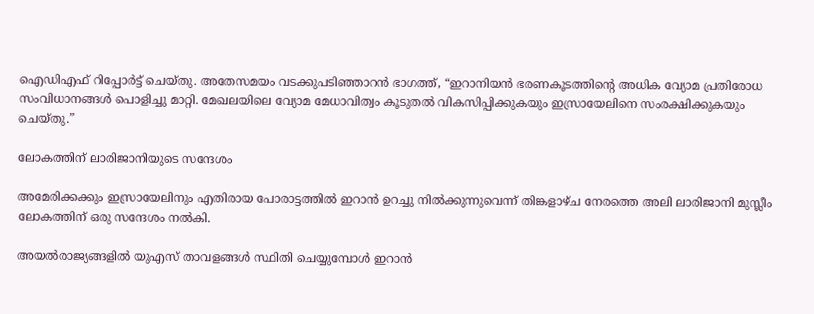ഐഡിഎഫ് റിപ്പോർട്ട് ചെയ്‌തു. അതേസമയം വടക്കുപടിഞ്ഞാറൻ ഭാഗത്ത്, “ഇറാനിയൻ ഭരണകൂടത്തിൻ്റെ അധിക വ്യോമ പ്രതിരോധ സംവിധാനങ്ങൾ പൊളിച്ചു മാറ്റി. മേഖലയിലെ വ്യോമ മേധാവിത്വം കൂടുതൽ വികസിപ്പിക്കുകയും ഇസ്രായേലിനെ സംരക്ഷിക്കുകയും ചെയ്‌തു.”

ലോകത്തിന് ലാരിജാനിയുടെ സന്ദേശം

അമേരിക്കക്കും ഇസ്രായേലിനും എതിരായ പോരാട്ടത്തിൽ ഇറാൻ ഉറച്ചു നിൽക്കുന്നുവെന്ന് തിങ്കളാഴ്‌ച നേരത്തെ അലി ലാരിജാനി മുസ്ലീം ലോകത്തിന് ഒരു സന്ദേശം നൽകി.

അയൽരാജ്യങ്ങളിൽ യുഎസ് താവളങ്ങൾ സ്ഥിതി ചെയ്യുമ്പോൾ ഇറാൻ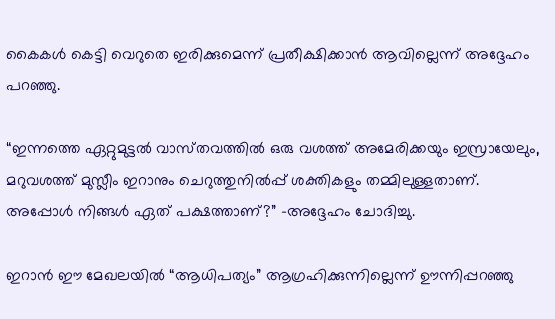കൈകൾ കെട്ടി വെറുതെ ഇരിക്കുമെന്ന് പ്രതീക്ഷിക്കാൻ ആവില്ലെന്ന് അദ്ദേഹം പറഞ്ഞു.

“ഇന്നത്തെ ഏറ്റുമുട്ടൽ വാസ്‌തവത്തിൽ ഒരു വശത്ത് അമേരിക്കയും ഇസ്രായേലും, മറുവശത്ത് മുസ്ലീം ഇറാനും ചെറുത്തുനിൽപ്പ് ശക്തികളും തമ്മിലുള്ളതാണ്. അപ്പോൾ നിങ്ങൾ ഏത് പക്ഷത്താണ്?” -അദ്ദേഹം ചോദിച്ചു.

ഇറാൻ ഈ മേഖലയിൽ “ആധിപത്യം” ആഗ്രഹിക്കുന്നില്ലെന്ന് ഊന്നിപ്പറഞ്ഞു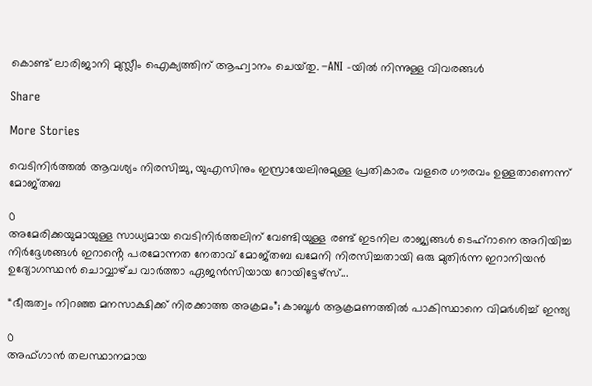കൊണ്ട് ലാരിജാനി മുസ്ലീം ഐക്യത്തിന് ആഹ്വാനം ചെയ്‌തു. –ANI -യിൽ നിന്നുള്ള വിവരങ്ങൾ

Share

More Stories

വെടിനിർത്തൽ ആവശ്യം നിരസിച്ചു, യുഎസിനും ഇസ്രായേലിനുമുള്ള പ്രതികാരം വളരെ ഗൗരവം ഉള്ളതാണെന്ന് മോജ്‌തബ

0
അമേരിക്കയുമായുള്ള സാധ്യമായ വെടിനിർത്തലിന് വേണ്ടിയുള്ള രണ്ട് ഇടനില രാജ്യങ്ങൾ ടെഹ്‌റാനെ അറിയിച്ച നിർദ്ദേശങ്ങൾ ഇറാൻ്റെ പരമോന്നത നേതാവ് മോജ്‌തബ ഖമേനി നിരസിച്ചതായി ഒരു മുതിർന്ന ഇറാനിയൻ ഉദ്യോഗസ്ഥൻ ചൊവ്വാഴ്‌ച വാർത്താ ഏജൻസിയായ റോയിട്ടേഴ്‌സ്...

“ഭീരുത്വം നിറഞ്ഞ മനസാക്ഷിക്ക് നിരക്കാത്ത അക്രമം”; കാബൂൾ ആക്രമണത്തിൽ പാകിസ്ഥാനെ വിമർശിച്ച് ഇന്ത്യ

0
അഫ്‌ഗാൻ തലസ്ഥാനമായ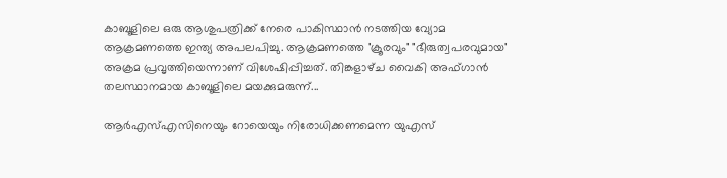കാബൂളിലെ ഒരു ആശുപത്രിക്ക് നേരെ പാകിസ്ഥാൻ നടത്തിയ വ്യോമ ആക്രമണത്തെ ഇന്ത്യ അപലപിച്ചു. ആക്രമണത്തെ "ക്രൂരവും" "ഭീരുത്വപരവുമായ" അക്രമ പ്രവൃത്തിയെന്നാണ് വിശേഷിപ്പിച്ചത്. തിങ്കളാഴ്‌ച വൈകി അഫ്‌ഗാൻ തലസ്ഥാനമായ കാബൂളിലെ മയക്കുമരുന്ന്...

ആർ‌എസ്‌എസിനെയും റോയെയും നിരോധിക്കണമെന്ന യുഎസ്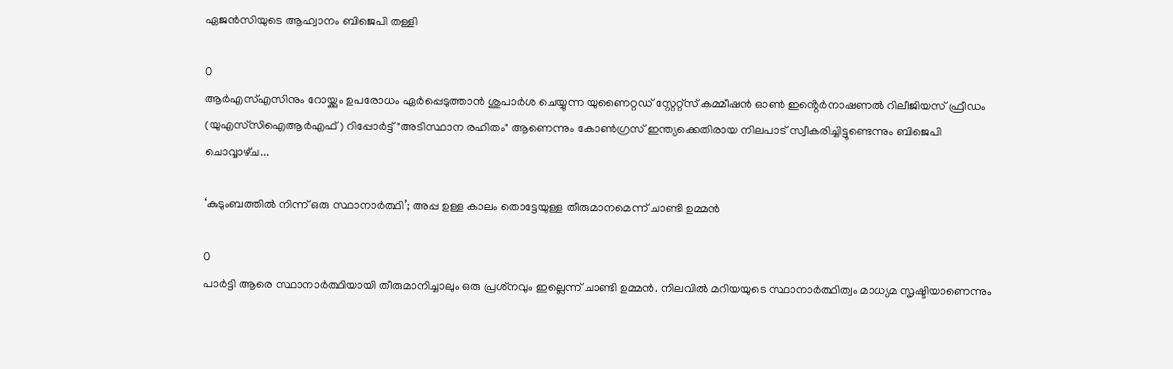ഏജൻസിയുടെ ആഹ്വാനം ബിജെപി തള്ളി

0
ആർ‌എസ്‌എസിനും റോയ്ക്കും ഉപരോധം ഏർപ്പെടുത്താൻ ശുപാർശ ചെയ്യുന്ന യുണൈറ്റഡ് സ്റ്റേറ്റ്സ് കമ്മീഷൻ ഓൺ ഇൻ്റെർനാഷണൽ റിലീജിയസ് ഫ്രീഡം (യു‌എസ്‌സി‌ഐ‌ആർ‌എഫ്) റിപ്പോർട്ട് "അടിസ്ഥാന രഹിതം" ആണെന്നും കോൺഗ്രസ് ഇന്ത്യക്കെതിരായ നിലപാട് സ്വീകരിച്ചിട്ടുണ്ടെന്നും ബിജെപി ചൊവ്വാഴ്‌ച...

‘കുടുംബത്തിൽ നിന്ന് ഒരു സ്ഥാനാര്‍ത്ഥി’; അപ്പ ഉള്ള കാലം തൊട്ടേയുള്ള തീരുമാനമെന്ന് ചാണ്ടി ഉമ്മൻ

0
പാര്‍ട്ടി ആരെ സ്ഥാനാര്‍ത്ഥിയായി തീരുമാനിച്ചാലും ഒരു പ്രശ്‌നവും ഇല്ലെന്ന് ചാണ്ടി ഉമ്മന്‍. നിലവില്‍ മറിയയുടെ സ്ഥാനാര്‍ത്ഥിത്വം മാധ്യമ സൃഷ്ടിയാണെന്നും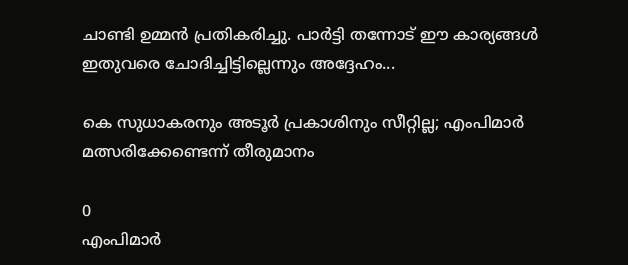ചാണ്ടി ഉമ്മന്‍ പ്രതികരിച്ചു. പാര്‍ട്ടി തന്നോട് ഈ കാര്യങ്ങള്‍ ഇതുവരെ ചോദിച്ചിട്ടില്ലെന്നും അദ്ദേഹം...

കെ സുധാകരനും അടൂര്‍ പ്രകാശിനും സീറ്റില്ല; എംപിമാര്‍ മത്സരിക്കേണ്ടെന്ന് തീരുമാനം

0
എംപിമാര്‍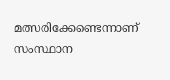മത്സരിക്കേണ്ടെന്നാണ് സംസ്ഥാന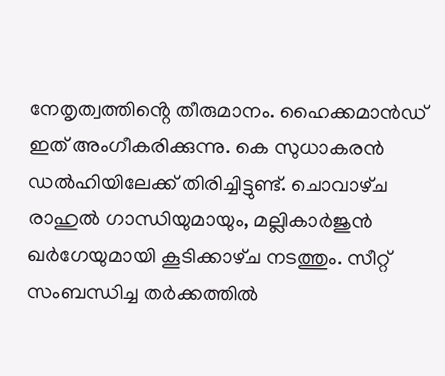നേതൃത്വത്തിൻ്റെ തീരുമാനം. ഹൈക്കമാന്‍ഡ് ഇത് അംഗീകരിക്കുന്നു. കെ സുധാകരന്‍ ഡല്‍ഹിയിലേക്ക് തിരിച്ചിട്ടുണ്ട്. ചൊവാഴ്‌ച രാഹുല്‍ ഗാന്ധിയുമായും, മല്ലികാര്‍ജുന്‍ ഖര്‍ഗേയുമായി കൂടിക്കാഴ്‌ച നടത്തും. സീറ്റ് സംബന്ധിച്ച തര്‍ക്കത്തില്‍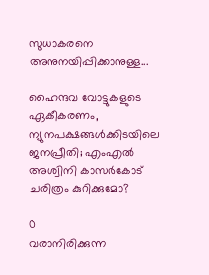സുധാകരനെ അനുനയിപ്പിക്കാനുള്ള...

ഹൈന്ദവ വോട്ടുകളുടെ ഏകീകരണം, ന്യുനപക്ഷങ്ങൾക്കിടയിലെ ജനപ്രീതി; എംഎൽ അശ്വിനി കാസർകോട് ചരിത്രം കുറിക്കുമോ?

0
വരാനിരിക്കുന്ന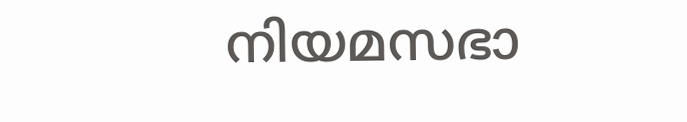നിയമസഭാ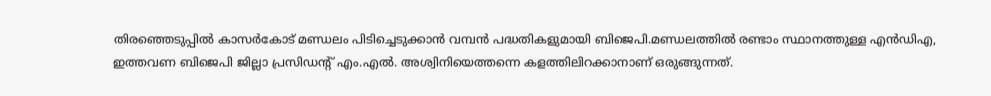തിരഞ്ഞെടുപ്പിൽ കാസർകോട് മണ്ഡലം പിടിച്ചെടുക്കാൻ വമ്പൻ പദ്ധതികളുമായി ബിജെപി.മണ്ഡലത്തിൽ രണ്ടാം സ്ഥാനത്തുള്ള എൻഡിഎ, ഇത്തവണ ബിജെപി ജില്ലാ പ്രസിഡന്റ് എം.എൽ. അശ്വിനിയെത്തന്നെ കളത്തിലിറക്കാനാണ് ഒരുങ്ങുന്നത്.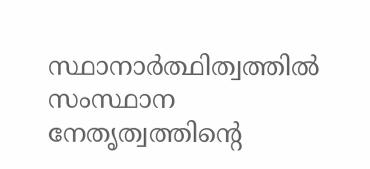സ്ഥാനാർത്ഥിത്വത്തിൽ സംസ്ഥാന നേതൃത്വത്തിന്റെ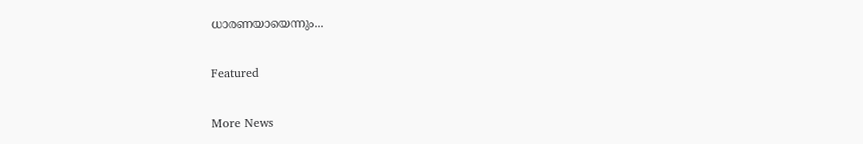ധാരണയായെന്നും...

Featured

More News